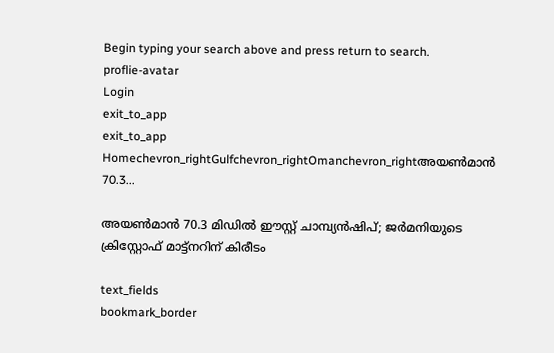Begin typing your search above and press return to search.
proflie-avatar
Login
exit_to_app
exit_to_app
Homechevron_rightGulfchevron_rightOmanchevron_rightഅയൺമാൻ 70.3...

അയൺമാൻ 70.3 മിഡിൽ ഈസ്റ്റ് ചാമ്പ്യൻഷിപ്; ജർമനിയുടെ ക്രിസ്റ്റോഫ് മാട്ട്‌നറിന് കിരീടം

text_fields
bookmark_border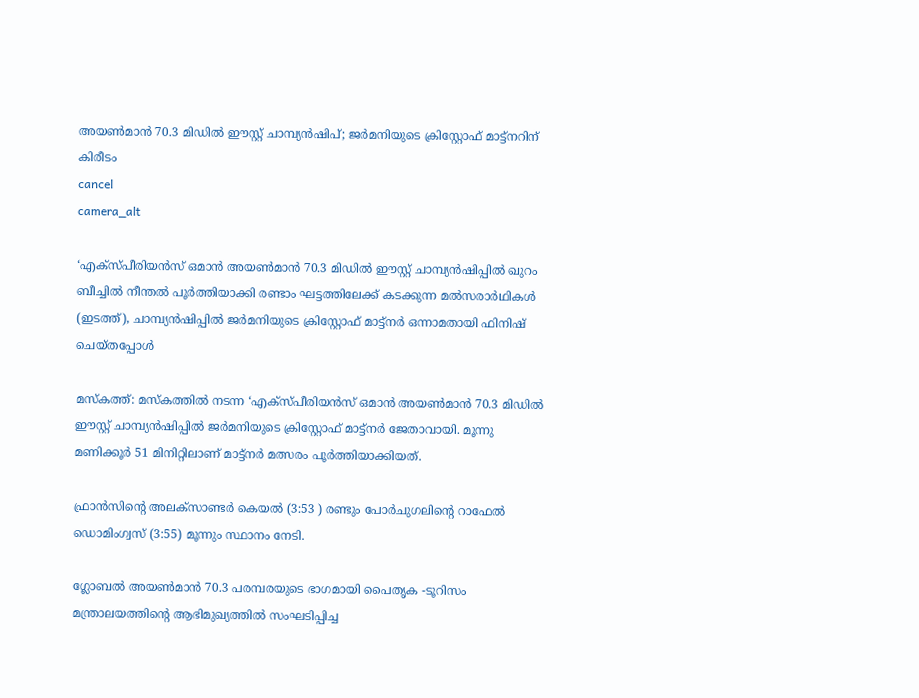അയൺമാൻ 70.3 മിഡിൽ ഈസ്റ്റ് ചാമ്പ്യൻഷിപ്; ജർമനിയുടെ ക്രിസ്റ്റോഫ് മാട്ട്‌നറിന് കിരീടം
cancel
camera_alt

‘എക്സ്പീരിയൻസ് ഒമാൻ അയൺമാൻ 70.3 മിഡിൽ ഈസ്റ്റ് ചാമ്പ്യൻഷിപ്പിൽ ഖുറം ബീച്ചിൽ നീന്തൽ പൂർത്തിയാക്കി രണ്ടാം ഘട്ടത്തിലേക്ക് കടക്കുന്ന മൽസരാർഥികൾ (ഇടത്ത്), ചാമ്പ്യൻഷിപ്പിൽ ജർമനിയുടെ ക്രിസ്റ്റോഫ് മാട്ട്‌നർ ഒന്നാമതായി ഫിനിഷ് ചെയ്തപ്പോൾ

മസ്കത്ത്: മസ്കത്തിൽ നടന്ന ‘എക്സ്പീരിയൻസ് ഒമാൻ അയൺമാൻ 70.3 മിഡിൽ ഈസ്റ്റ് ചാമ്പ്യൻഷിപ്പിൽ ജർമനിയുടെ ക്രിസ്റ്റോഫ് മാട്ട്‌നർ ജേതാവായി. മൂന്നു മണിക്കൂർ 51 മിനിറ്റിലാണ് മാട്ട്‌നർ മത്സരം പൂർത്തിയാക്കിയത്.

ഫ്രാൻസിന്റെ അലക്സാണ്ടർ കെയൽ (3:53 ) രണ്ടും പോർചുഗലിന്റെ റാഫേൽ ഡൊമിംഗ്വസ് (3:55) മൂന്നും സ്ഥാനം നേടി.

ഗ്ലോബൽ അയൺമാൻ 70.3 പരമ്പരയുടെ ഭാഗമായി പൈതൃക -ടൂറിസം മന്ത്രാലയത്തിന്റെ ആഭിമുഖ്യത്തിൽ സംഘടിപ്പിച്ച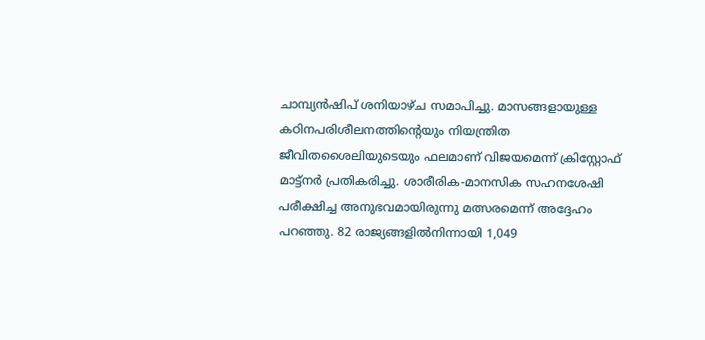ചാമ്പ്യൻഷിപ് ശനിയാഴ്ച സമാപിച്ചു. മാസങ്ങളായുള്ള കഠിനപരിശീലനത്തിന്റെയും നിയന്ത്രിത ജീവിതശൈലിയുടെയും ഫലമാണ് വിജയമെന്ന് ക്രിസ്റ്റോഫ് മാട്ട്‌നർ പ്രതികരിച്ചു. ശാരീരിക-മാനസിക സഹനശേഷി പരീക്ഷിച്ച അനുഭവമായിരുന്നു മത്സരമെന്ന് അദ്ദേഹം പറഞ്ഞു. 82 രാജ്യങ്ങളിൽനിന്നായി 1,049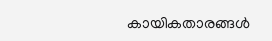കായികതാരങ്ങൾ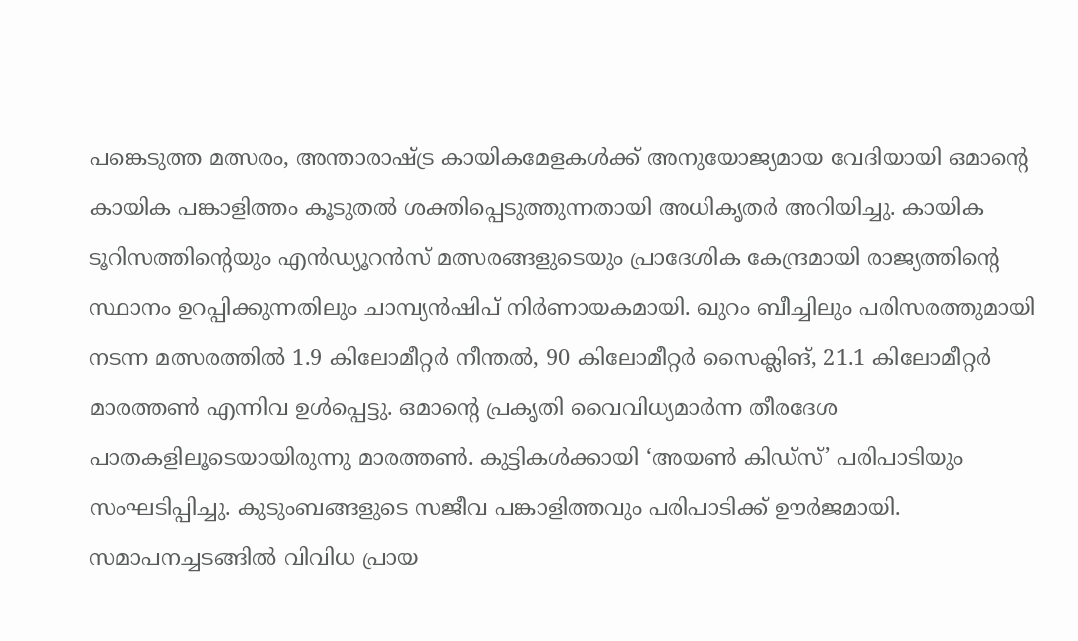പങ്കെടുത്ത മത്സരം, അന്താരാഷ്ട്ര കായികമേളകൾക്ക് അനുയോജ്യമായ വേദിയായി ഒമാന്റെ കായിക പങ്കാളിത്തം കൂടുതൽ ശക്തിപ്പെടുത്തുന്നതായി അധികൃതർ അറിയിച്ചു. കായിക ടൂറിസത്തിന്റെയും എൻഡ്യൂറൻസ് മത്സരങ്ങളുടെയും പ്രാദേശിക കേന്ദ്രമായി രാജ്യത്തിന്റെ സ്ഥാനം ഉറപ്പിക്കുന്നതിലും ചാമ്പ്യൻഷിപ് നിർണായകമായി. ഖുറം ബീച്ചിലും പരിസരത്തുമായി നടന്ന മത്സരത്തിൽ 1.9 കിലോമീറ്റർ നീന്തൽ, 90 കിലോമീറ്റർ സൈക്ലിങ്, 21.1 കിലോമീറ്റർ മാരത്തൺ എന്നിവ ഉൾപ്പെട്ടു. ഒമാന്റെ പ്രകൃതി വൈവിധ്യമാർന്ന തീരദേശ പാതകളിലൂടെയായിരുന്നു മാരത്തൺ. കുട്ടികൾക്കായി ‘അയൺ കിഡ്സ്’ പരിപാടിയും സംഘടിപ്പിച്ചു. കുടുംബങ്ങളുടെ സജീവ പങ്കാളിത്തവും പരിപാടിക്ക് ഊർജമായി. സമാപനച്ചടങ്ങിൽ വിവിധ പ്രായ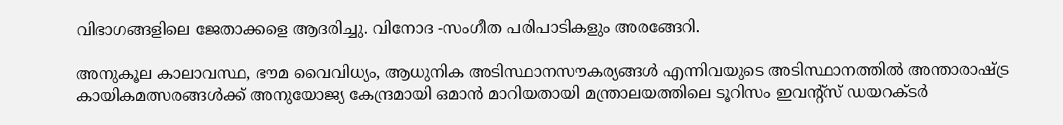വിഭാഗങ്ങളിലെ ജേതാക്കളെ ആദരിച്ചു. വിനോദ -സംഗീത പരിപാടികളും അരങ്ങേറി.

അനുകൂല കാലാവസ്ഥ, ഭൗമ വൈവിധ്യം, ആധുനിക അടിസ്ഥാനസൗകര്യങ്ങൾ എന്നിവയുടെ അടിസ്ഥാനത്തിൽ അന്താരാഷ്ട്ര കായികമത്സരങ്ങൾക്ക് അനുയോജ്യ കേന്ദ്രമായി ഒമാൻ മാറിയതായി മന്ത്രാലയത്തിലെ ടൂറിസം ഇവന്റ്സ് ഡയറക്ടർ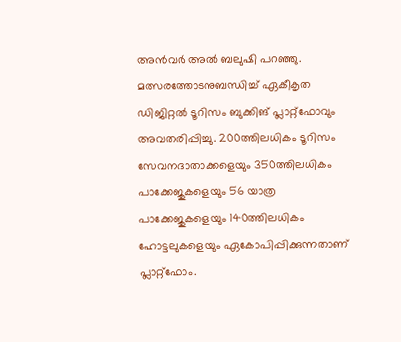അൻവർ അൽ ബലുഷി പറഞ്ഞു. മത്സരത്തോടനുബന്ധിച്ച് ഏകീകൃത ഡിജിറ്റൽ ടൂറിസം ബുക്കിങ് പ്ലാറ്റ്ഫോവും അവതരിപ്പിച്ചു. 200ത്തിലധികം ടൂറിസം സേവനദാതാക്കളെയും 350ത്തിലധികം പാക്കേജുകളെയും 56 യാത്ര പാക്കേജുകളെയും 140ത്തിലധികം ഹോട്ടലുകളെയും ഏകോപിപ്പിക്കുന്നതാണ് പ്ലാറ്റ്ഫോം.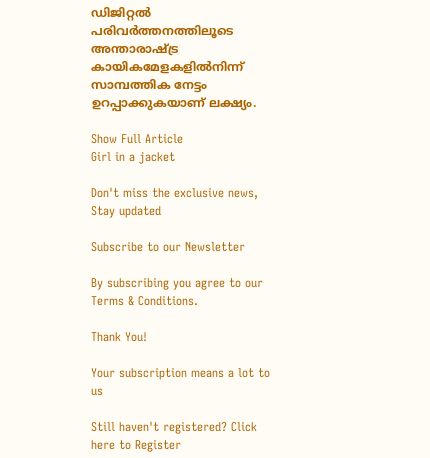ഡിജിറ്റൽ പരിവർത്തനത്തിലൂടെ അന്താരാഷ്ട്ര കായികമേളകളിൽനിന്ന് സാമ്പത്തിക നേട്ടം ഉറപ്പാക്കുകയാണ് ലക്ഷ്യം.

Show Full Article
Girl in a jacket

Don't miss the exclusive news, Stay updated

Subscribe to our Newsletter

By subscribing you agree to our Terms & Conditions.

Thank You!

Your subscription means a lot to us

Still haven't registered? Click here to Register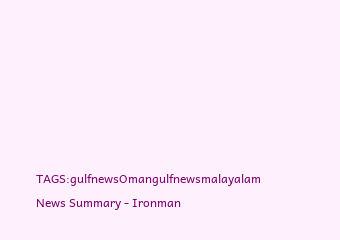TAGS:gulfnewsOmangulfnewsmalayalam
News Summary - Ironman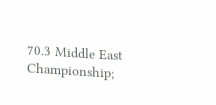70.3 Middle East Championship;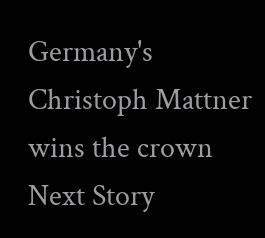Germany's Christoph Mattner wins the crown
Next Story